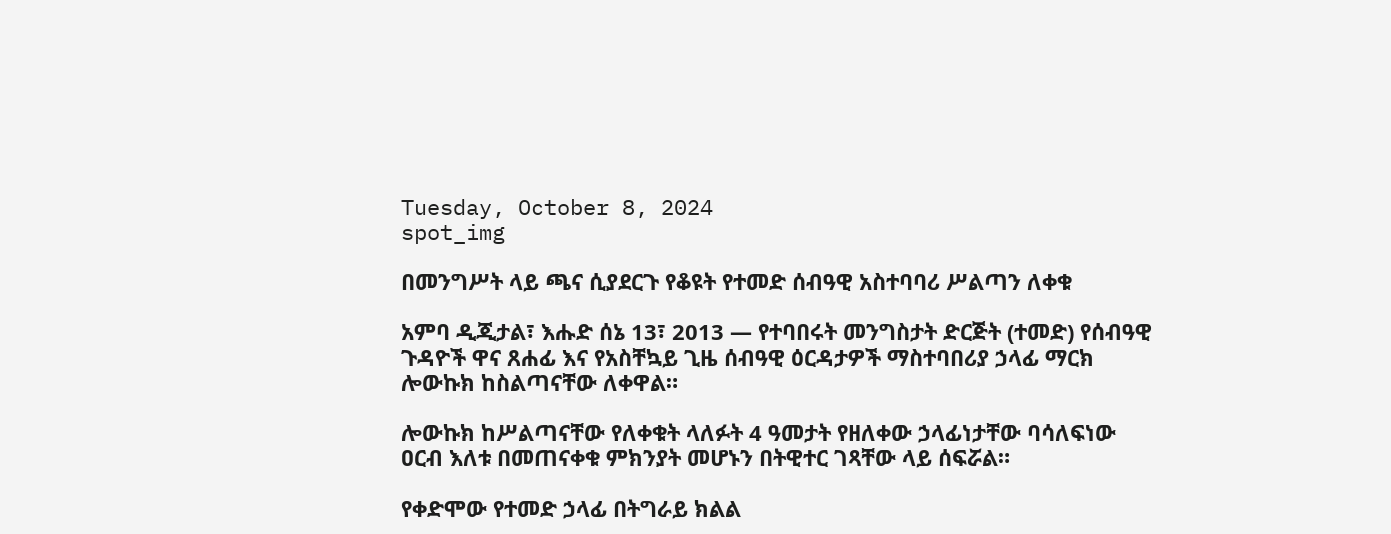Tuesday, October 8, 2024
spot_img

በመንግሥት ላይ ጫና ሲያደርጉ የቆዩት የተመድ ሰብዓዊ አስተባባሪ ሥልጣን ለቀቁ

አምባ ዲጂታል፣ እሑድ ሰኔ 13፣ 2013 ― የተባበሩት መንግስታት ድርጅት (ተመድ) የሰብዓዊ ጉዳዮች ዋና ጸሐፊ እና የአስቸኳይ ጊዜ ሰብዓዊ ዕርዳታዎች ማስተባበሪያ ኃላፊ ማርክ ሎውኩክ ከስልጣናቸው ለቀዋል።

ሎውኩክ ከሥልጣናቸው የለቀቁት ላለፉት 4 ዓመታት የዘለቀው ኃላፊነታቸው ባሳለፍነው ዐርብ እለቱ በመጠናቀቁ ምክንያት መሆኑን በትዊተር ገጻቸው ላይ ሰፍሯል።

የቀድሞው የተመድ ኃላፊ በትግራይ ክልል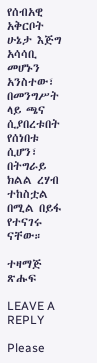የሰብአዊ አቅርቦት ሁኔታ እጅግ አሳሳቢ መሆኑን አንስተው፣ በመንግሥት ላይ ጫና ሲያበረቱበት የሰነበቱ ሲሆን፣ በትግራይ ክልል ረሃብ ተከስቷል በሚል በይፋ የተናገሩ ናቸው።

ተዛማጅ ጽሑፍ

LEAVE A REPLY

Please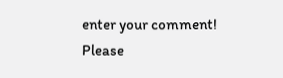enter your comment!
Please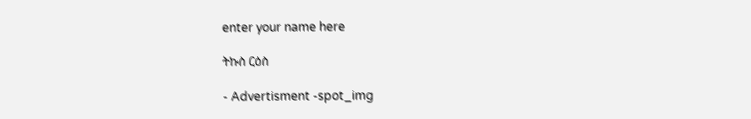enter your name here

ትኩስ ርዕስ

- Advertisment -spot_img